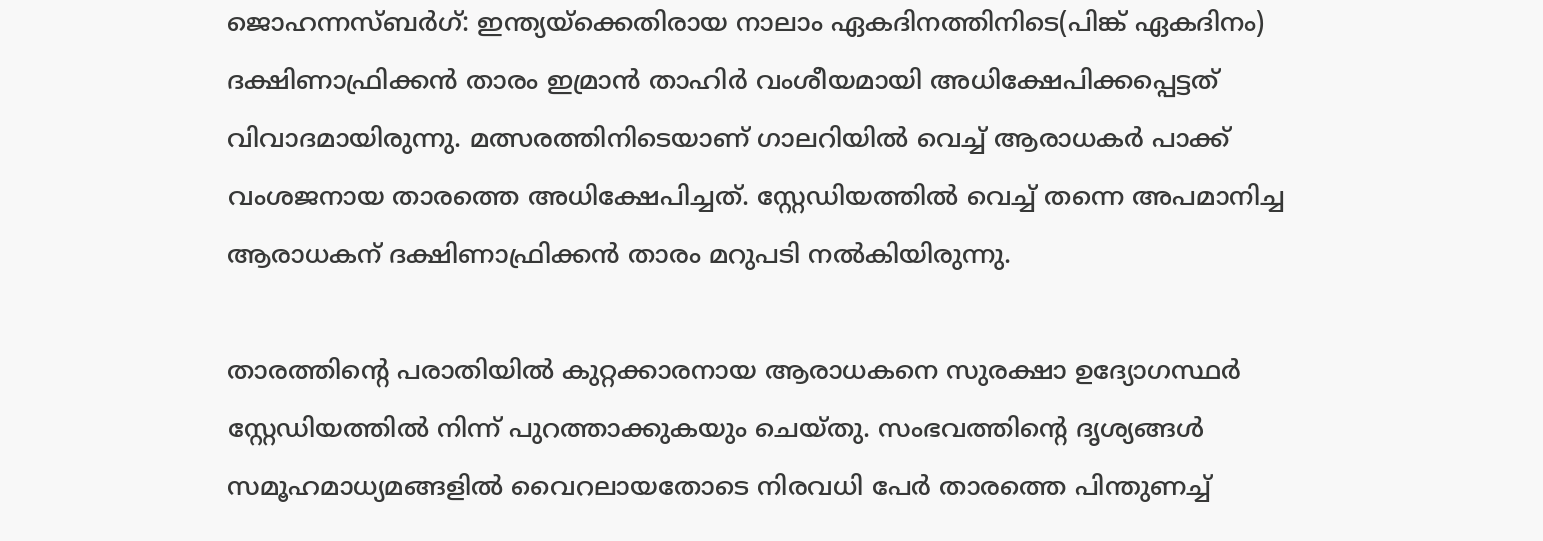ജൊഹന്നസ്ബര്‍ഗ്: ഇന്ത്യയ്ക്കെതിരായ നാലാം ഏകദിനത്തിനിടെ(പിങ്ക് ഏകദിനം) ദക്ഷിണാഫ്രിക്കന്‍ താരം ഇമ്രാന്‍ താഹിര്‍ വംശീയമായി അധിക്ഷേപിക്കപ്പെട്ടത് വിവാദമായിരുന്നു. മത്സരത്തിനിടെയാണ് ഗാലറിയില്‍ വെച്ച് ആരാധകര്‍ പാക്ക് വംശജനായ താരത്തെ അധിക്ഷേപിച്ചത്. സ്റ്റേഡിയത്തില്‍ വെച്ച് തന്നെ അപമാനിച്ച ആരാധകന് ദക്ഷിണാഫ്രിക്കന്‍ താരം മറുപടി നല്‍കിയിരുന്നു.

താരത്തിന്‍റെ പരാതിയില്‍ കുറ്റക്കാരനായ ആരാധകനെ സുരക്ഷാ ഉദ്യോഗസ്ഥര്‍ സ്റ്റേഡിയത്തില്‍ നിന്ന് പുറത്താക്കുകയും ചെയ്തു. സംഭവത്തിന്‍റെ ദൃശ്യങ്ങള്‍ സമൂഹമാധ്യമങ്ങളില്‍ വൈറലായതോടെ നിരവധി പേര്‍ താരത്തെ പിന്തുണച്ച്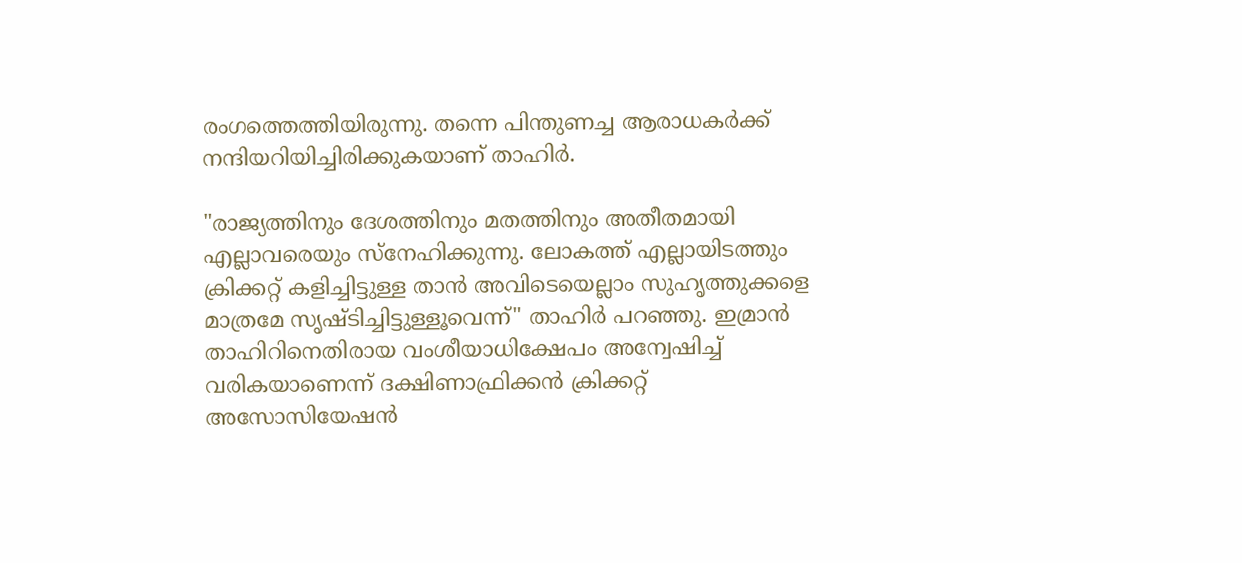രംഗത്തെത്തിയിരുന്നു. തന്നെ പിന്തുണച്ച ആരാധകര്‍ക്ക് നന്ദിയറിയിച്ചിരിക്കുകയാണ് താഹിര്‍.

"രാജ്യത്തിനും ദേശത്തിനും മതത്തിനും അതീതമായി എല്ലാവരെയും സ്നേഹിക്കുന്നു. ലോകത്ത് എല്ലായിടത്തും ക്രിക്കറ്റ് കളിച്ചിട്ടുള്ള താന്‍ അവിടെയെല്ലാം സുഹൃത്തുക്കളെ മാത്രമേ സൃഷ്ടിച്ചിട്ടുള്ളൂവെന്ന്" താഹിര്‍ പറഞ്ഞു. ഇമ്രാന്‍ താഹിറിനെതിരായ വംശീയാധിക്ഷേപം അന്വേഷിച്ച് വരികയാണെന്ന് ദക്ഷിണാഫ്രിക്കന്‍ ക്രിക്കറ്റ് അസോസിയേഷന്‍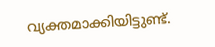വ്യക്തമാക്കിയിട്ടുണ്ട്.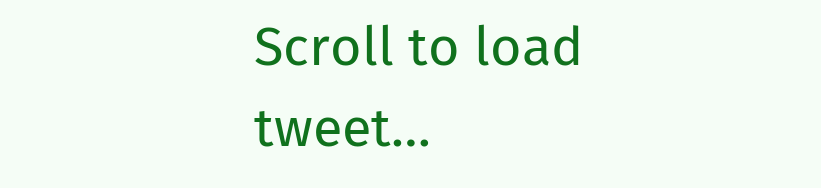Scroll to load tweet…